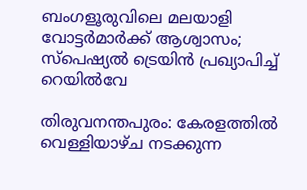ബംഗളൂരുവിലെ മലയാളി വോട്ടര്‍മാര്‍ക്ക് ആശ്വാസം; സ്‌പെഷ്യല്‍ ട്രെയിന്‍ പ്രഖ്യാപിച്ച് റെയില്‍വേ

തിരുവനന്തപുരം: കേരളത്തില്‍ വെള്ളിയാഴ്ച നടക്കുന്ന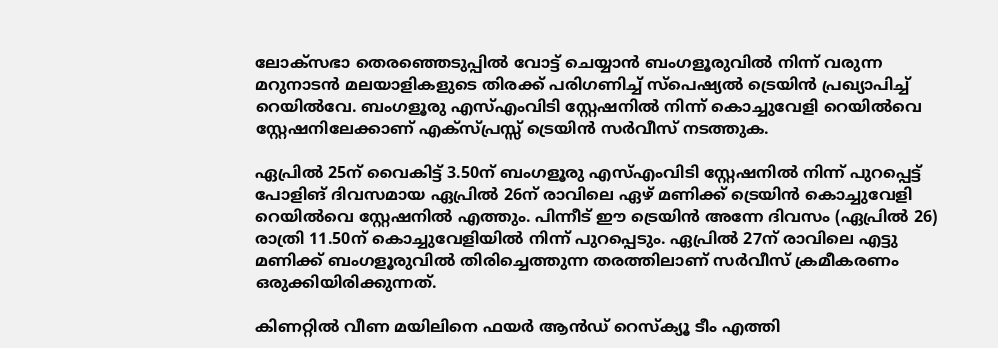ലോക്‌സഭാ തെരഞ്ഞെടുപ്പില്‍ വോട്ട് ചെയ്യാന്‍ ബംഗളൂരുവില്‍ നിന്ന് വരുന്ന മറുനാടന്‍ മലയാളികളുടെ തിരക്ക് പരിഗണിച്ച് സ്‌പെഷ്യല്‍ ട്രെയിന്‍ പ്രഖ്യാപിച്ച് റെയില്‍വേ. ബംഗളൂരു എസ്എംവിടി സ്റ്റേഷനില്‍ നിന്ന് കൊച്ചുവേളി റെയില്‍വെ സ്റ്റേഷനിലേക്കാണ് എക്‌സ്പ്രസ്സ് ട്രെയിന്‍ സര്‍വീസ് നടത്തുക.

ഏപ്രില്‍ 25ന് വൈകിട്ട് 3.50ന് ബംഗളൂരു എസ്എംവിടി സ്റ്റേഷനില്‍ നിന്ന് പുറപ്പെട്ട് പോളിങ് ദിവസമായ ഏപ്രില്‍ 26ന് രാവിലെ ഏഴ് മണിക്ക് ട്രെയിന്‍ കൊച്ചുവേളി റെയില്‍വെ സ്റ്റേഷനില്‍ എത്തും. പിന്നീട് ഈ ട്രെയിന്‍ അന്നേ ദിവസം (ഏപ്രില്‍ 26) രാത്രി 11.50ന് കൊച്ചുവേളിയില്‍ നിന്ന് പുറപ്പെടും. ഏപ്രില്‍ 27ന് രാവിലെ എട്ടു മണിക്ക് ബംഗളൂരുവില്‍ തിരിച്ചെത്തുന്ന തരത്തിലാണ് സര്‍വീസ് ക്രമീകരണം ഒരുക്കിയിരിക്കുന്നത്.

കിണറ്റിൽ വീണ മയിലിനെ ഫയർ ആൻഡ് റെസ്ക്യൂ ടീം എത്തി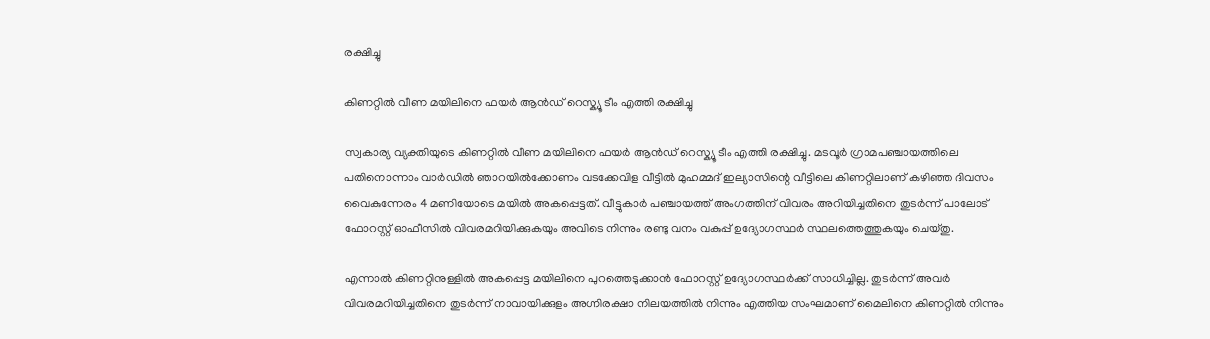രക്ഷിച്ചു

കിണറ്റിൽ വീണ മയിലിനെ ഫയർ ആൻഡ് റെസ്ക്യൂ ടീം എത്തി രക്ഷിച്ചു

സ്വകാര്യ വ്യക്തിയുടെ കിണറ്റിൽ വീണ മയിലിനെ ഫയർ ആൻഡ് റെസ്ക്യൂ ടീം എത്തി രക്ഷിച്ചു. മടവൂർ ഗ്രാമപഞ്ചായത്തിലെ പതിനൊന്നാം വാർഡിൽ ഞാറയിൽക്കോണം വടക്കേവിള വീട്ടിൽ മുഹമ്മദ് ഇല്യാസിന്റെ വീട്ടിലെ കിണറ്റിലാണ് കഴിഞ്ഞ ദിവസം വൈകുന്നേരം 4 മണിയോടെ മയിൽ അകപ്പെട്ടത്. വീട്ടുകാർ പഞ്ചായത്ത് അംഗത്തിന് വിവരം അറിയിച്ചതിനെ തുടർന്ന് പാലോട് ഫോറസ്റ്റ് ഓഫീസിൽ വിവരമറിയിക്കുകയും അവിടെ നിന്നും രണ്ടു വനം വകുപ്പ് ഉദ്യോഗസ്ഥർ സ്ഥലത്തെത്തുകയും ചെയ്തു.

എന്നാൽ കിണറ്റിനുള്ളിൽ അകപ്പെട്ട മയിലിനെ പുറത്തെടുക്കാൻ ഫോറസ്റ്റ് ഉദ്യോഗസ്ഥർക്ക് സാധിച്ചില്ല. തുടർന്ന് അവർ വിവരമറിയിച്ചതിനെ തുടർന്ന് നാവായിക്കുളം അഗ്നിരക്ഷാ നിലയത്തിൽ നിന്നും എത്തിയ സംഘമാണ് മൈലിനെ കിണറ്റിൽ നിന്നും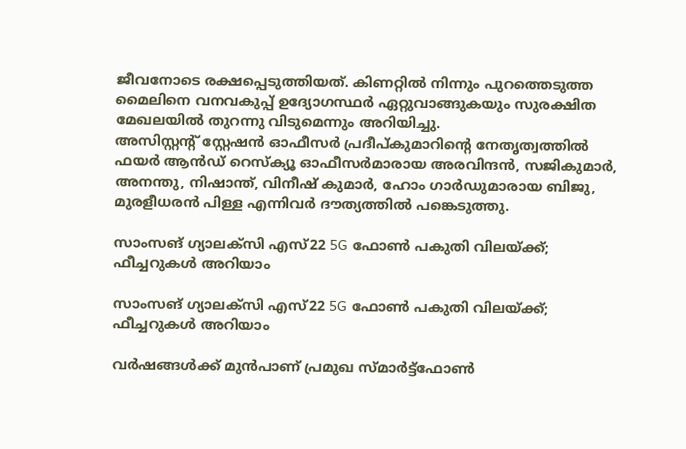ജീവനോടെ രക്ഷപ്പെടുത്തിയത്. കിണറ്റിൽ നിന്നും പുറത്തെടുത്ത മൈലിനെ വനവകുപ്പ് ഉദ്യോഗസ്ഥർ ഏറ്റുവാങ്ങുകയും സുരക്ഷിത മേഖലയിൽ തുറന്നു വിടുമെന്നും അറിയിച്ചു.
അസിസ്റ്റന്റ് സ്റ്റേഷൻ ഓഫീസർ പ്രദീപ്കുമാറിന്റെ നേതൃത്വത്തിൽ ഫയർ ആൻഡ് റെസ്ക്യൂ ഓഫീസർമാരായ അരവിന്ദൻ, സജികുമാർ, അനന്തു, നിഷാന്ത്, വിനീഷ് കുമാർ, ഹോം ഗാർഡുമാരായ ബിജു, മുരളീധരൻ പിള്ള എന്നിവർ ദൗത്യത്തിൽ പങ്കെടുത്തു.

സാംസങ് ഗ്യാലക്‌സി എസ്22 5G ഫോണ്‍ പകുതി വിലയ്ക്ക്; ഫീച്ചറുകള്‍ അറിയാം

സാംസങ് ഗ്യാലക്‌സി എസ്22 5G ഫോണ്‍ പകുതി വിലയ്ക്ക്; ഫീച്ചറുകള്‍ അറിയാം

വര്‍ഷങ്ങള്‍ക്ക് മുന്‍പാണ് പ്രമുഖ സ്മാര്‍ട്ട്‌ഫോണ്‍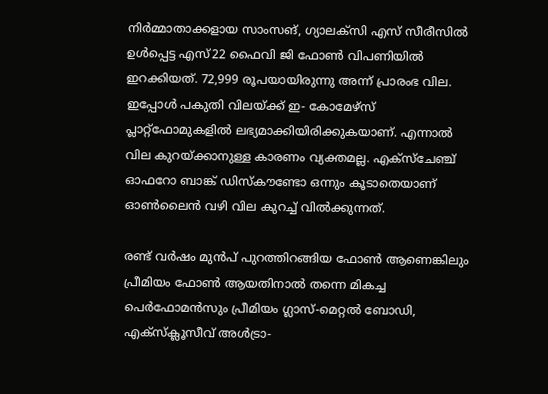നിര്‍മ്മാതാക്കളായ സാംസങ്, ഗ്യാലക്‌സി എസ് സീരീസില്‍ ഉള്‍പ്പെട്ട എസ്22 ഫൈവി ജി ഫോണ്‍ വിപണിയില്‍ ഇറക്കിയത്. 72,999 രൂപയായിരുന്നു അന്ന് പ്രാരംഭ വില. ഇപ്പോള്‍ പകുതി വിലയ്ക്ക് ഇ- കോമേഴ്‌സ് പ്ലാറ്റ്‌ഫോമുകളില്‍ ലഭ്യമാക്കിയിരിക്കുകയാണ്. എന്നാല്‍ വില കുറയ്ക്കാനുള്ള കാരണം വ്യക്തമല്ല. എക്‌സ്‌ചേഞ്ച് ഓഫറോ ബാങ്ക് ഡിസ്‌കൗണ്ടോ ഒന്നും കൂടാതെയാണ് ഓണ്‍ലൈന്‍ വഴി വില കുറച്ച് വില്‍ക്കുന്നത്.

രണ്ട് വര്‍ഷം മുന്‍പ് പുറത്തിറങ്ങിയ ഫോണ്‍ ആണെങ്കിലും പ്രീമിയം ഫോണ്‍ ആയതിനാല്‍ തന്നെ മികച്ച പെര്‍ഫോമന്‍സും പ്രീമിയം ഗ്ലാസ്-മെറ്റല്‍ ബോഡി, എക്സ്‌ക്ലൂസീവ് അള്‍ട്രാ-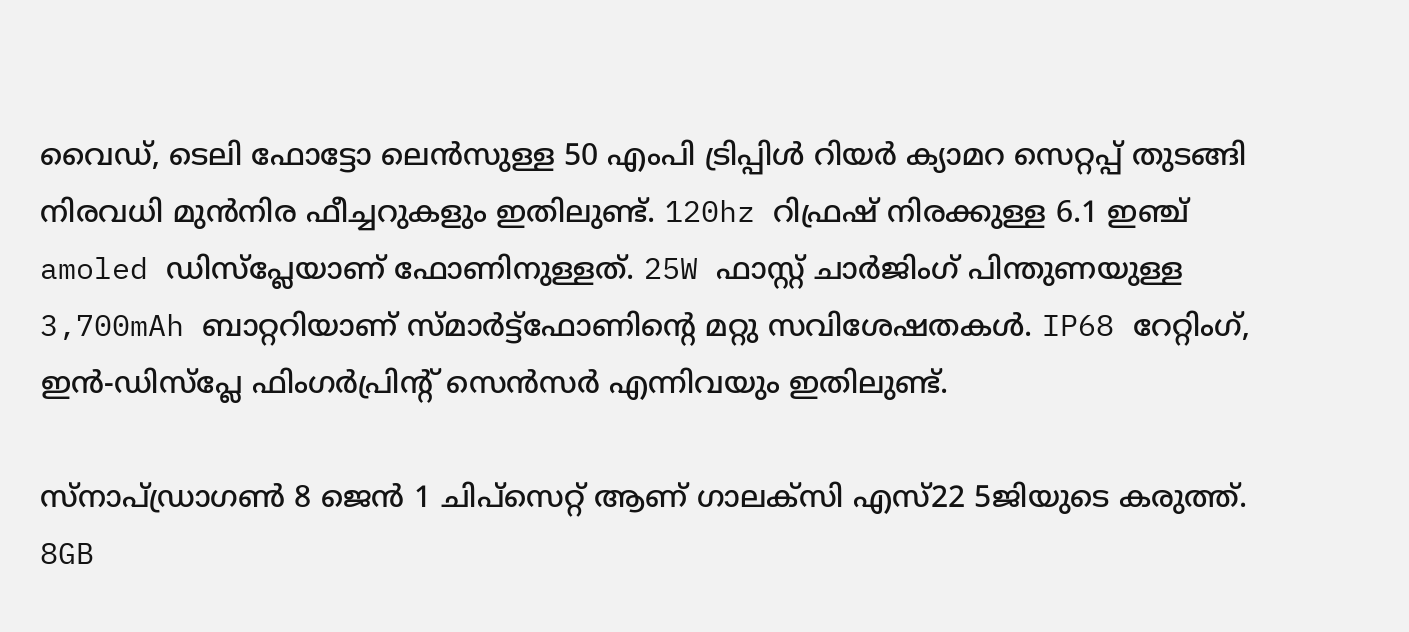വൈഡ്, ടെലി ഫോട്ടോ ലെന്‍സുള്ള 50 എംപി ട്രിപ്പിള്‍ റിയര്‍ ക്യാമറ സെറ്റപ്പ് തുടങ്ങി നിരവധി മുന്‍നിര ഫീച്ചറുകളും ഇതിലുണ്ട്. 120hz റിഫ്രഷ് നിരക്കുള്ള 6.1 ഇഞ്ച് amoled ഡിസ്‌പ്ലേയാണ് ഫോണിനുള്ളത്. 25W ഫാസ്റ്റ് ചാര്‍ജിംഗ് പിന്തുണയുള്ള 3,700mAh ബാറ്ററിയാണ് സ്മാര്‍ട്ട്ഫോണിന്റെ മറ്റു സവിശേഷതകള്‍. IP68 റേറ്റിംഗ്, ഇന്‍-ഡിസ്പ്ലേ ഫിംഗര്‍പ്രിന്റ് സെന്‍സര്‍ എന്നിവയും ഇതിലുണ്ട്.

സ്‌നാപ്ഡ്രാഗണ്‍ 8 ജെന്‍ 1 ചിപ്‌സെറ്റ് ആണ് ഗാലക്‌സി എസ്22 5ജിയുടെ കരുത്ത്. 8GB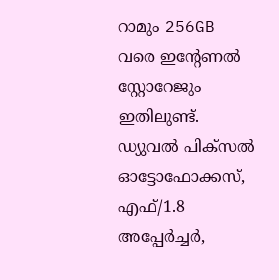റാമും 256GB വരെ ഇന്റേണല്‍ സ്റ്റോറേജും ഇതിലുണ്ട്. ഡ്യുവല്‍ പിക്‌സല്‍ ഓട്ടോഫോക്കസ്, എഫ്/1.8 അപ്പേര്‍ച്ചര്‍,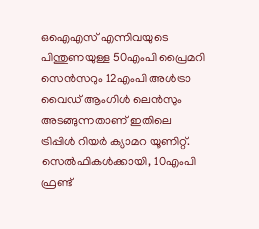ഒഐഎസ് എന്നിവയുടെ പിന്തുണയുള്ള 50എംപി പ്രൈമറി സെന്‍സറും 12എംപി അള്‍ട്രാ വൈഡ് ആംഗിള്‍ ലെന്‍സും അടങ്ങുന്നതാണ് ഇതിലെ ട്രിപ്പിള്‍ റിയര്‍ ക്യാമറ യൂണിറ്റ്. സെല്‍ഫികള്‍ക്കായി, 10എംപി ഫ്രണ്ട്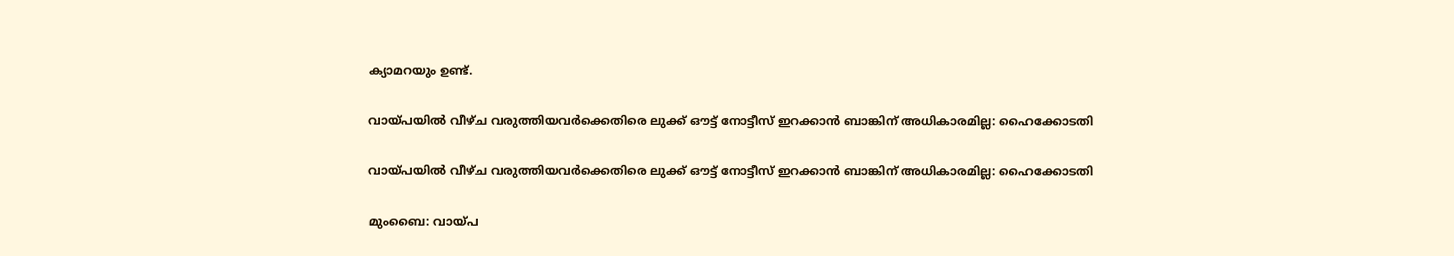ക്യാമറയും ഉണ്ട്.

വായ്പയില്‍ വീഴ്ച വരുത്തിയവര്‍ക്കെതിരെ ലുക്ക് ഔട്ട് നോട്ടീസ് ഇറക്കാന്‍ ബാങ്കിന് അധികാരമില്ല: ഹൈക്കോടതി

വായ്പയില്‍ വീഴ്ച വരുത്തിയവര്‍ക്കെതിരെ ലുക്ക് ഔട്ട് നോട്ടീസ് ഇറക്കാന്‍ ബാങ്കിന് അധികാരമില്ല: ഹൈക്കോടതി

മുംബൈ: വായ്പ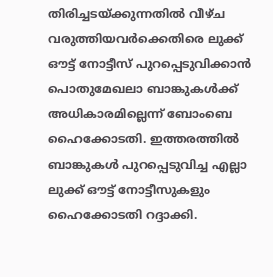തിരിച്ചടയ്ക്കുന്നതില്‍ വീഴ്ച വരുത്തിയവര്‍ക്കെതിരെ ലുക്ക് ഔട്ട് നോട്ടീസ് പുറപ്പെടുവിക്കാന്‍ പൊതുമേഖലാ ബാങ്കുകള്‍ക്ക് അധികാരമില്ലെന്ന് ബോംബെ ഹൈക്കോടതി. ഇത്തരത്തില്‍ ബാങ്കുകള്‍ പുറപ്പെടുവിച്ച എല്ലാ ലുക്ക് ഔട്ട് നോട്ടീസുകളും ഹൈക്കോടതി റദ്ദാക്കി.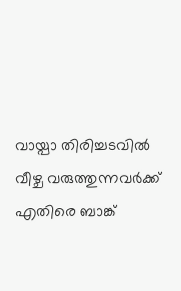വായ്പാ തിരിച്ചടവില്‍ വീഴ്ച വരുത്തുന്നവര്‍ക്ക് എതിരെ ബാങ്ക്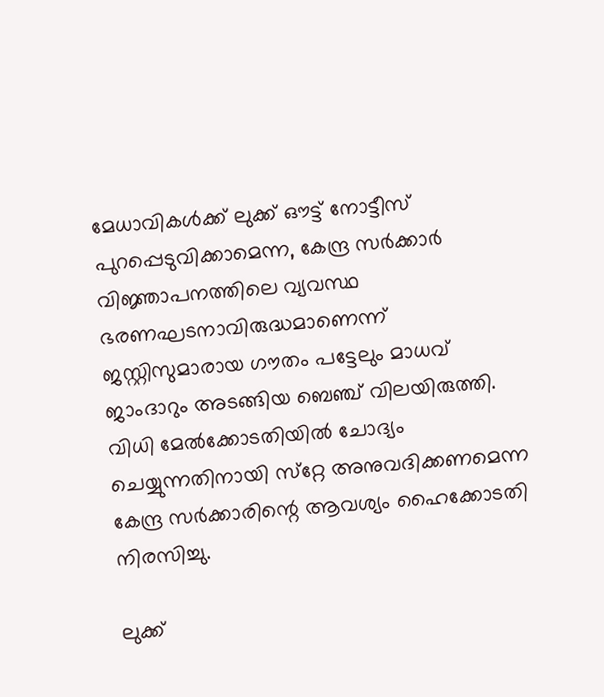മേധാവികള്‍ക്ക് ലുക്ക് ഔട്ട് നോട്ടീസ് പുറപ്പെടുവിക്കാമെന്ന, കേന്ദ്ര സര്‍ക്കാര്‍ വിജ്ഞാപനത്തിലെ വ്യവസ്ഥ ഭരണഘടനാവിരുദ്ധമാണെന്ന് ജസ്റ്റിസുമാരായ ഗൗതം പട്ടേലും മാധവ് ജാംദാറും അടങ്ങിയ ബെഞ്ച് വിലയിരുത്തി. വിധി മേല്‍ക്കോടതിയില്‍ ചോദ്യം ചെയ്യുന്നതിനായി സ്‌റ്റേ അനുവദിക്കണമെന്ന കേന്ദ്ര സര്‍ക്കാരിന്റെ ആവശ്യം ഹൈക്കോടതി നിരസിച്ചു.

ലുക്ക്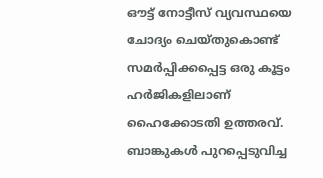ഔട്ട് നോട്ടീസ് വ്യവസ്ഥയെ ചോദ്യം ചെയ്തുകൊണ്ട് സമര്‍പ്പിക്കപ്പെട്ട ഒരു കൂട്ടം ഹര്‍ജികളിലാണ് ഹൈക്കോടതി ഉത്തരവ്. ബാങ്കുകള്‍ പുറപ്പെടുവിച്ച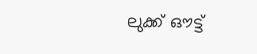ലുക്ക് ഔട്ട്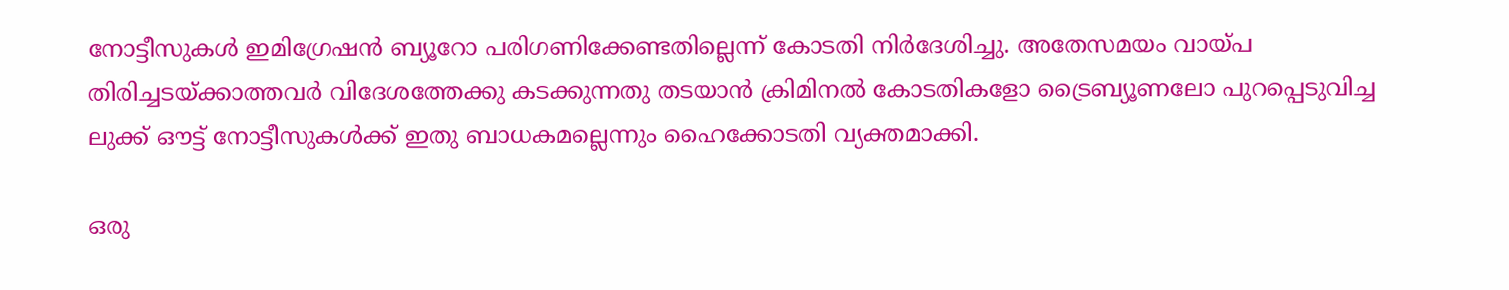നോട്ടീസുകള്‍ ഇമിഗ്രേഷന്‍ ബ്യൂറോ പരിഗണിക്കേണ്ടതില്ലെന്ന് കോടതി നിര്‍ദേശിച്ചു. അതേസമയം വായ്പ തിരിച്ചടയ്ക്കാത്തവര്‍ വിദേശത്തേക്കു കടക്കുന്നതു തടയാന്‍ ക്രിമിനല്‍ കോടതികളോ ട്രൈബ്യൂണലോ പുറപ്പെടുവിച്ച ലുക്ക് ഔട്ട് നോട്ടീസുകള്‍ക്ക് ഇതു ബാധകമല്ലെന്നും ഹൈക്കോടതി വ്യക്തമാക്കി.

ഒരു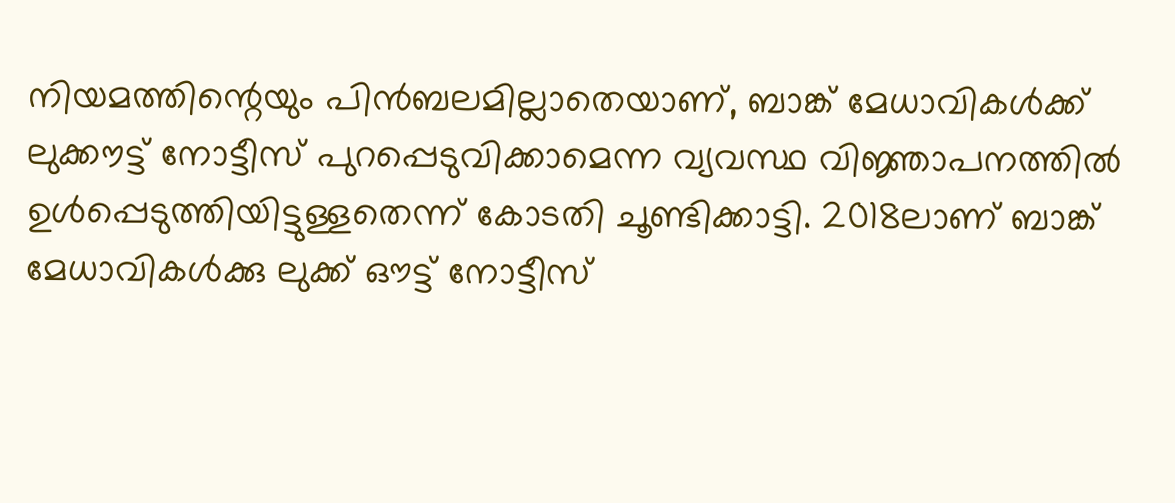നിയമത്തിന്റെയും പിന്‍ബലമില്ലാതെയാണ്, ബാങ്ക് മേധാവികള്‍ക്ക് ലുക്കൗട്ട് നോട്ടീസ് പുറപ്പെടുവിക്കാമെന്ന വ്യവസ്ഥ വിജ്ഞാപനത്തില്‍ ഉള്‍പ്പെടുത്തിയിട്ടുള്ളതെന്ന് കോടതി ചൂണ്ടിക്കാട്ടി. 2018ലാണ് ബാങ്ക് മേധാവികള്‍ക്കു ലുക്ക് ഔട്ട് നോട്ടീസ്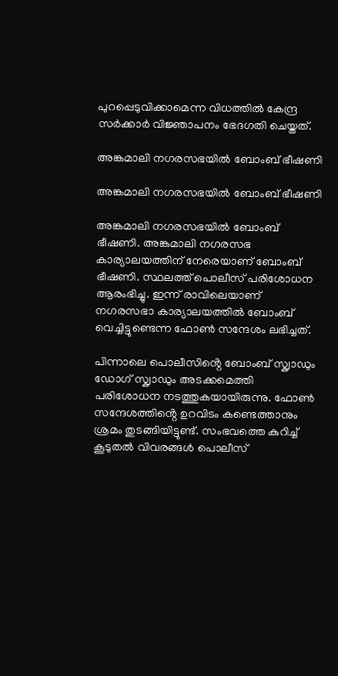പുറപ്പെടുവിക്കാമെന്ന വിധത്തില്‍ കേന്ദ്ര സര്‍ക്കാര്‍ വിജ്ഞാപനം ഭേദഗതി ചെയ്തത്.

അങ്കമാലി നഗരസഭയിൽ ബോംബ് ഭീഷണി

അങ്കമാലി നഗരസഭയിൽ ബോംബ് ഭീഷണി

അങ്കമാലി നഗരസഭയിൽ ബോംബ് ഭീഷണി. അങ്കമാലി നഗരസഭ കാര്യാലയത്തിന് നേരെയാണ് ബോംബ് ഭീഷണി. സ്ഥലത്ത് പൊലീസ് പരിശോധന ആരംഭിച്ചു. ഇന്ന് രാവിലെയാണ് നഗരസഭാ കാര്യാലയത്തിൽ ബോംബ് വെച്ചിട്ടുണ്ടെന്ന ഫോൺ സന്ദേശം ലഭിച്ചത്.

പിന്നാലെ പൊലീസിൻ്റെ ബോംബ് സ്ക്വാഡും ഡോഗ് സ്ക്വാഡും അടക്കമെത്തി പരിശോധന നടത്തുകയായിരുന്നു. ഫോൺ സന്ദേശത്തിൻ്റെ ഉറവിടം കണ്ടെത്താനും ശ്രമം തുടങ്ങിയിട്ടുണ്ട്. സംഭവത്തെ കുറിച്ച് കൂടുതൽ വിവരങ്ങൾ പൊലീസ്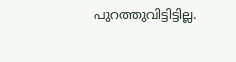പുറത്തുവിട്ടിട്ടില്ല.